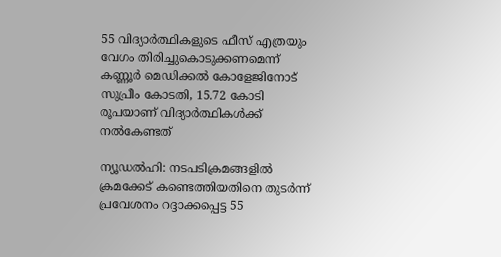55 വിദ്യാര്‍ത്ഥികളുടെ ഫീസ് എത്രയും വേഗം തിരിച്ചുകൊടുക്കണമെന്ന് കണ്ണൂര്‍ മെഡിക്കല്‍ കോളേജിനോട് സുപ്രീം കോടതി, 15.72 കോടി രൂപയാണ് വിദ്യാര്‍ത്ഥികള്‍ക്ക് നല്‍കേണ്ടത്

ന്യൂഡല്‍ഹി: നടപടിക്രമങ്ങളില്‍ ക്രമക്കേട് കണ്ടെത്തിയതിനെ തുടര്‍ന്ന് പ്രവേശനം റദ്ദാക്കപ്പെട്ട 55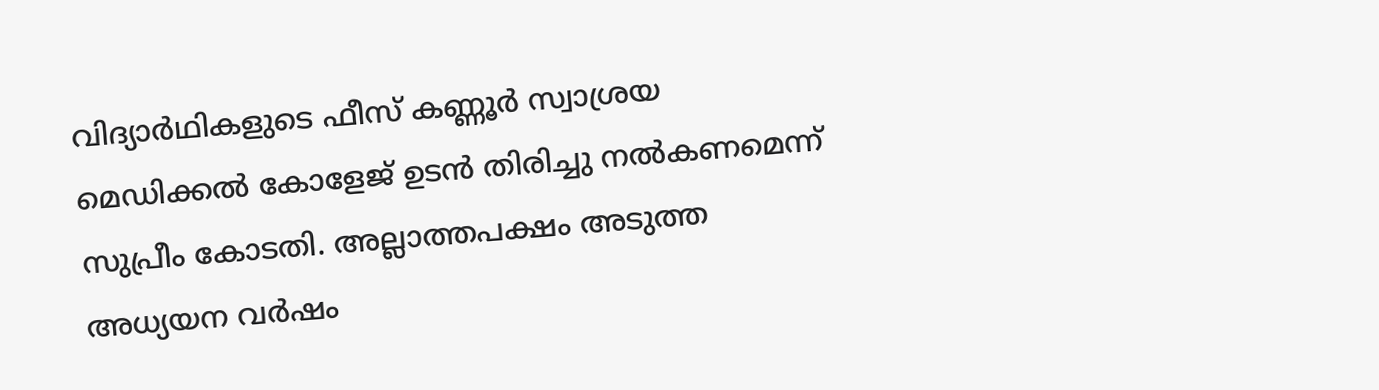വിദ്യാര്‍ഥികളുടെ ഫീസ് കണ്ണൂര്‍ സ്വാശ്രയ മെഡിക്കല്‍ കോളേജ് ഉടന്‍ തിരിച്ചു നല്‍കണമെന്ന് സുപ്രീം കോടതി. അല്ലാത്തപക്ഷം അടുത്ത അധ്യയന വര്‍ഷം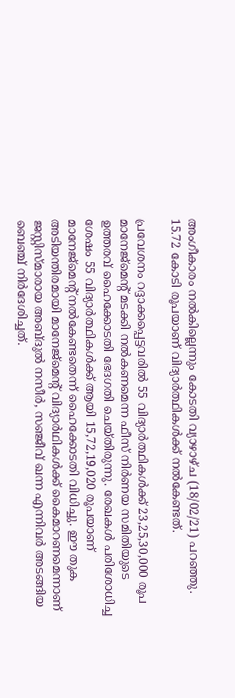അംഗീകാരം നല്‍കില്ലെന്നും കോടതി വ്യാഴാഴ്ച (18/02/21) പറഞ്ഞു. 15.72 കോടി രൂപയാണ് വിദ്യാര്‍ത്ഥികള്‍ക്ക് നല്‍കേണ്ടത്.

പ്രവേശനം റദ്ദാക്കപ്പെട്ടവരില്‍ 55 വിദ്യാര്‍ത്ഥികള്‍ക്ക് 23,25,30,000 രൂപ മാനേജ്മെന്റ് മടക്കി നല്‍കണമെന്ന ഫീസ് നിര്‍ണയ സമിതിയുടെ ഉത്തരവ് ഹൈക്കോടതി ഭേദഗതി ചെയ്തിരുന്നു. രേഖകള്‍ പരിശോധിച്ച ശേഷം 55 വിദ്യാര്‍ത്ഥികള്‍ക്ക് ആയി 15,72,19,020 രൂപയാണ് മാനേജ്‌മെന്റ് നല്‍കേണ്ടതെന്ന് ഹൈക്കോടതി വിധിച്ചു. ഈ തുക അടിയന്തിരമായി മാനേജ്‌മെന്റ് വിദ്യാര്‍ഥികള്‍ക്ക് കൈമാറണമെന്നാണ് ജസ്റ്റിസ്മാരായ അബ്ദുല്‍ നസീര്‍, സഞ്ജീവ് ഖന്ന എന്നിവര്‍ അടങ്ങിയ ബെഞ്ച് നിര്‍ദേശിച്ചത്.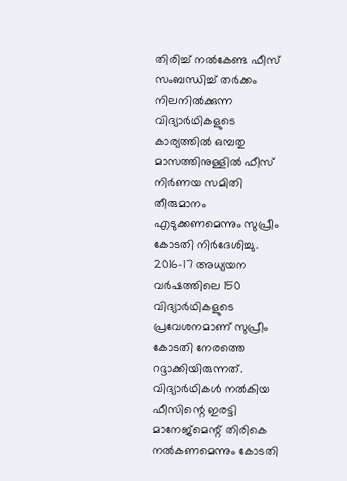തിരിച്ച് നല്‍കേണ്ട ഫീസ് സംബന്ധിച്ച് തര്‍ക്കം നിലനില്‍ക്കുന്ന വിദ്യാര്‍ഥികളുടെ കാര്യത്തില്‍ ഒമ്പതു മാസത്തിനുള്ളില്‍ ഫീസ് നിര്‍ണയ സമിതി തീരുമാനം എടുക്കണമെന്നും സുപ്രീം കോടതി നിര്‍ദേശിച്ചു. 2016-17 അധ്യയന വര്‍ഷത്തിലെ 150 വിദ്യാര്‍ഥികളുടെ പ്രവേശനമാണ് സുപ്രീം കോടതി നേരത്തെ റദ്ദാക്കിയിരുന്നത്. വിദ്യാര്‍ഥികള്‍ നല്‍കിയ ഫീസിന്റെ ഇരട്ടി മാനേജ്‌മെന്റ് തിരികെ നല്‍കണമെന്നും കോടതി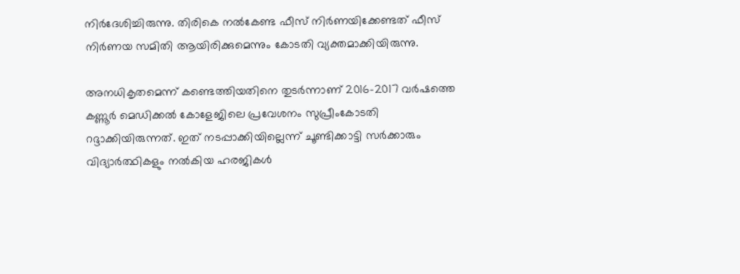നിര്‍ദേശിച്ചിരുന്നു. തിരികെ നല്‍കേണ്ട ഫീസ് നിര്‍ണയിക്കേണ്ടത് ഫീസ് നിര്‍ണയ സമിതി ആയിരിക്കുമെന്നും കോടതി വ്യക്തമാക്കിയിരുന്നു.

അനധികൃതമെന്ന് കണ്ടെത്തിയതിനെ തുടര്‍ന്നാണ് 2016-2017 വര്‍ഷത്തെ കണ്ണൂര്‍ മെഡിക്കല്‍ കോളേജിലെ പ്രവേശനം സുപ്രീംകോടതി റദ്ദാക്കിയിരുന്നത്. ഇത് നടപ്പാക്കിയില്ലെന്ന് ചൂണ്ടിക്കാട്ടി സര്‍ക്കാരും വിദ്യാര്‍ത്ഥികളും നല്‍കിയ ഹരജികള്‍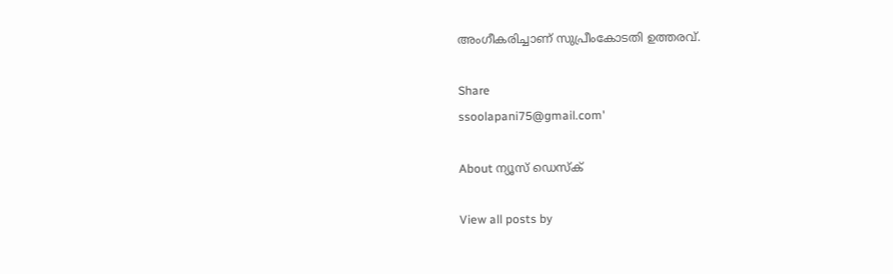അംഗീകരിച്ചാണ് സുപ്രീംകോടതി ഉത്തരവ്.

Share
ssoolapani75@gmail.com'

About ന്യൂസ് ഡെസ്ക്

View all posts by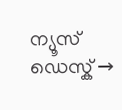ന്യൂസ് ഡെസ്ക് →